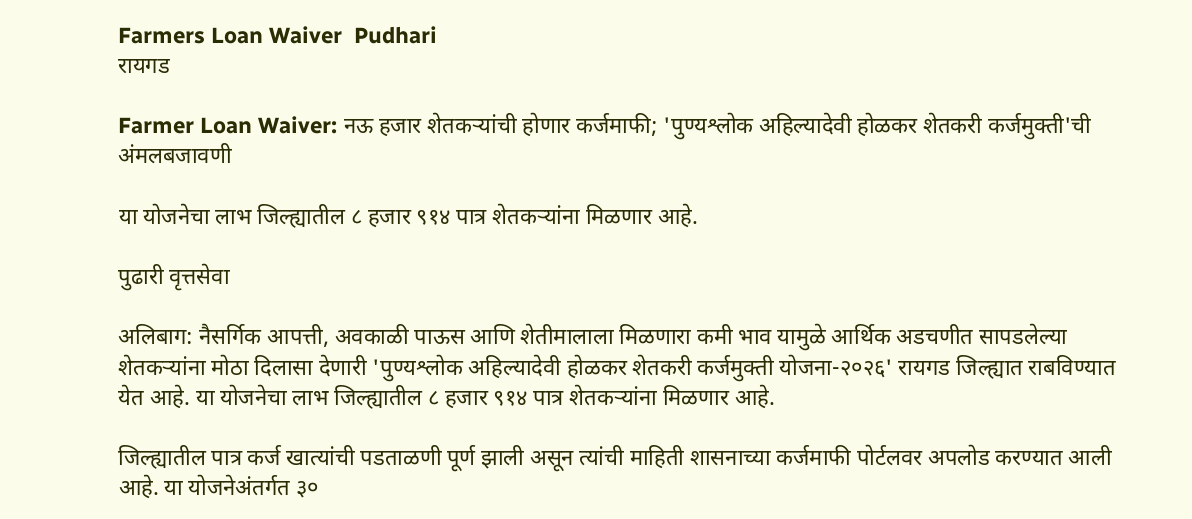Farmers Loan Waiver  Pudhari
रायगड

Farmer Loan Waiver: नऊ हजार शेतकऱ्यांची होणार कर्जमाफी; 'पुण्यश्लोक अहिल्यादेवी होळकर शेतकरी कर्जमुक्ती'ची अंमलबजावणी

या योजनेचा लाभ जिल्ह्यातील ८ हजार ९१४ पात्र शेतकऱ्यांना मिळणार आहे.

पुढारी वृत्तसेवा

अलिबाग: नैसर्गिक आपत्ती, अवकाळी पाऊस आणि शेतीमालाला मिळणारा कमी भाव यामुळे आर्थिक अडचणीत सापडलेल्या शेतकऱ्यांना मोठा दिलासा देणारी 'पुण्यश्लोक अहिल्यादेवी होळकर शेतकरी कर्जमुक्ती योजना-२०२६' रायगड जिल्ह्यात राबविण्यात येत आहे. या योजनेचा लाभ जिल्ह्यातील ८ हजार ९१४ पात्र शेतकऱ्यांना मिळणार आहे.

जिल्ह्यातील पात्र कर्ज खात्यांची पडताळणी पूर्ण झाली असून त्यांची माहिती शासनाच्या कर्जमाफी पोर्टलवर अपलोड करण्यात आली आहे. या योजनेअंतर्गत ३०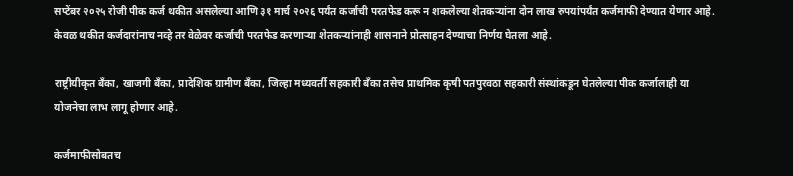सप्टेंबर २०२५ रोजी पीक कर्ज थकीत असलेल्या आणि ३१ मार्च २०२६ पर्यंत कर्जाची परतफेड करू न शकलेल्या शेतकऱ्यांना दोन लाख रुपयांपर्यंत कर्जमाफी देण्यात येणार आहे. केवळ थकीत कर्जदारांनाच नव्हे तर वेळेवर कर्जाची परतफेड करणाऱ्या शेतकऱ्यांनाही शासनाने प्रोत्साहन देण्याचा निर्णय घेतला आहे.

राष्ट्रीयीकृत बँका, खाजगी बँका, प्रादेशिक ग्रामीण बँका, जिल्हा मध्यवर्ती सहकारी बँका तसेच प्राथमिक कृषी पतपुरवठा सहकारी संस्थांकडून घेतलेल्या पीक कर्जालाही या योजनेचा लाभ लागू होणार आहे.

कर्जमाफीसोबतच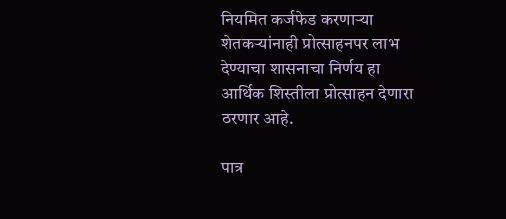नियमित कर्जफेड करणाऱ्या शेतकऱ्यांनाही प्रोत्साहनपर लाभ देण्याचा शासनाचा निर्णय हा आर्थिक शिस्तीला प्रोत्साहन देणारा ठरणार आहे.

पात्र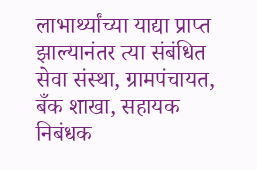लाभार्थ्यांच्या याद्या प्राप्त झाल्यानंतर त्या संबंधित सेवा संस्था, ग्रामपंचायत, बँक शाखा, सहायक निबंधक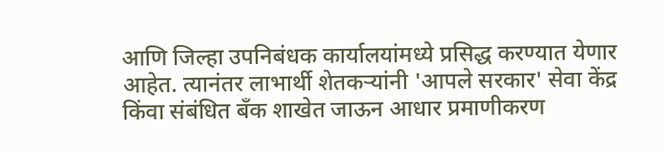आणि जिल्हा उपनिबंधक कार्यालयांमध्ये प्रसिद्ध करण्यात येणार आहेत. त्यानंतर लाभार्थी शेतकऱ्यांनी 'आपले सरकार' सेवा केंद्र किंवा संबंधित बँक शाखेत जाऊन आधार प्रमाणीकरण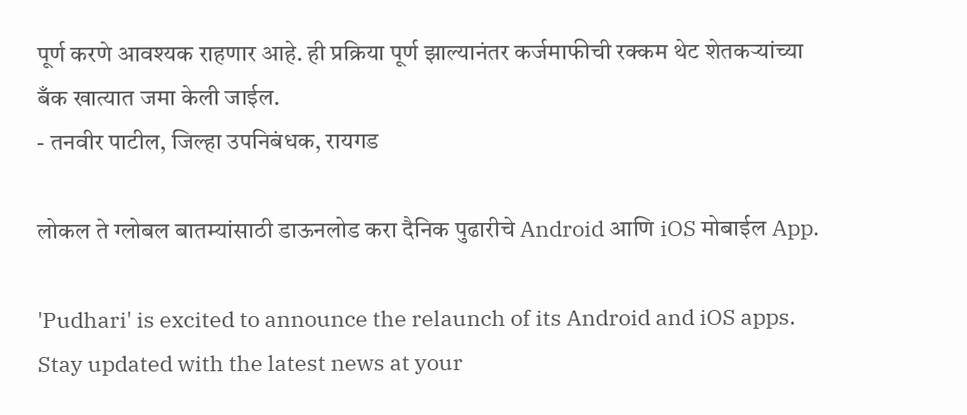पूर्ण करणे आवश्यक राहणार आहे. ही प्रक्रिया पूर्ण झाल्यानंतर कर्जमाफीची रक्कम थेट शेतकऱ्यांच्या बँक खात्यात जमा केली जाईल.
- तनवीर पाटील, जिल्हा उपनिबंधक, रायगड

लोकल ते ग्लोबल बातम्यांसाठी डाऊनलोड करा दैनिक पुढारीचे Android आणि iOS मोबाईल App.

'Pudhari' is excited to announce the relaunch of its Android and iOS apps. Stay updated with the latest news at your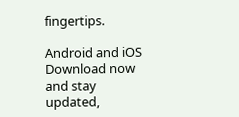fingertips.

Android and iOS Download now and stay updated,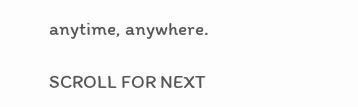anytime, anywhere.

SCROLL FOR NEXT